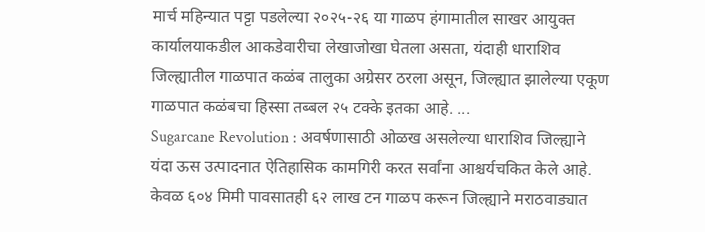मार्च महिन्यात पट्टा पडलेल्या २०२५-२६ या गाळप हंगामातील साखर आयुक्त कार्यालयाकडील आकडेवारीचा लेखाजोखा घेतला असता, यंदाही धाराशिव जिल्ह्यातील गाळपात कळंब तालुका अग्रेसर ठरला असून, जिल्ह्यात झालेल्या एकूण गाळपात कळंबचा हिस्सा तब्बल २५ टक्के इतका आहे. ...
Sugarcane Revolution : अवर्षणासाठी ओळख असलेल्या धाराशिव जिल्ह्याने यंदा ऊस उत्पादनात ऐतिहासिक कामगिरी करत सर्वांना आश्चर्यचकित केले आहे. केवळ ६०४ मिमी पावसातही ६२ लाख टन गाळप करून जिल्ह्याने मराठवाड्यात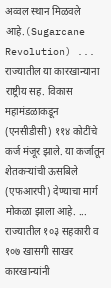अव्वल स्थान मिळवले आहे.(Sugarcane Revolution) ...
राज्यातील या कारखान्याना राष्ट्रीय सह. विकास महामंडळाकडून (एनसीडीसी) ११४ कोटींचे कर्ज मंजूर झाले. या कर्जातून शेतकऱ्यांची ऊसबिले (एफआरपी) देण्याचा मार्ग मोकळा झाला आहे. ...
राज्यातील १०३ सहकारी व १०७ खासगी साखर कारखान्यांनी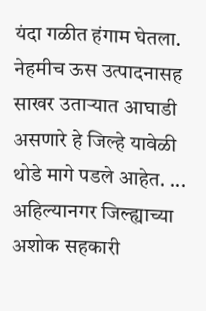यंदा गळीत हंगाम घेतला. नेहमीच ऊस उत्पादनासह साखर उताऱ्यात आघाडी असणारे हे जिल्हे यावेळी थोडे मागे पडले आहेत. ...
अहिल्यानगर जिल्ह्याच्या अशोक सहकारी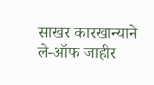साखर कारखान्याने ले-ऑफ जाहीर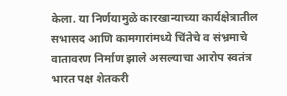केला. या निर्णयामुळे कारखान्याच्या कार्यक्षेत्रातील सभासद आणि कामगारांमध्ये चिंतेचे व संभ्रमाचे वातावरण निर्माण झाले असल्याचा आरोप स्वतंत्र भारत पक्ष शेतकरी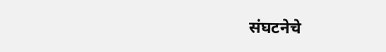संघटनेचे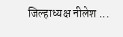जिल्हाध्यक्ष नीलेश ...